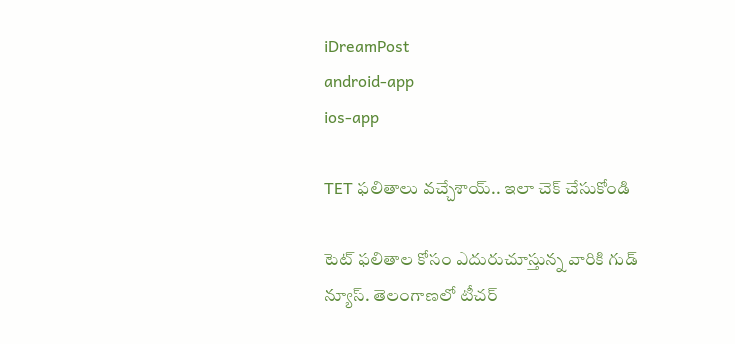iDreamPost
android-app
ios-app

TET ఫలితాలు వచ్చేశాయ్.. ఇలా చెక్ చేసుకోండి

టెట్ ఫలితాల కోసం ఎదురుచూస్తున్న వారికి గుడ్ న్యూస్. తెలంగాణలో టీచర్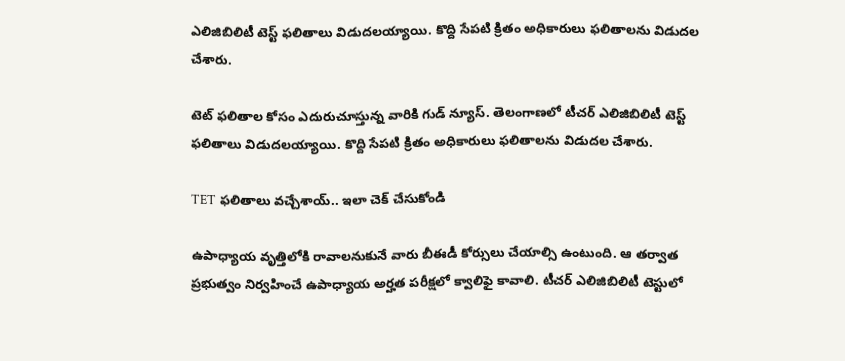ఎలిజిబిలిటీ టెస్ట్ ఫలితాలు విడుదలయ్యాయి. కొద్ది సేపటి క్రితం అధికారులు ఫలితాలను విడుదల చేశారు.

టెట్ ఫలితాల కోసం ఎదురుచూస్తున్న వారికి గుడ్ న్యూస్. తెలంగాణలో టీచర్ ఎలిజిబిలిటీ టెస్ట్ ఫలితాలు విడుదలయ్యాయి. కొద్ది సేపటి క్రితం అధికారులు ఫలితాలను విడుదల చేశారు.

TET ఫలితాలు వచ్చేశాయ్.. ఇలా చెక్ చేసుకోండి

ఉపాధ్యాయ వృత్తిలోకి రావాలనుకునే వారు బీఈడీ కోర్సులు చేయాల్సి ఉంటుంది. ఆ తర్వాత ప్రభుత్వం నిర్వహించే ఉపాధ్యాయ అర్హత పరీక్షలో క్వాలిఫై కావాలి. టీచర్ ఎలిజిబిలిటీ టెస్టులో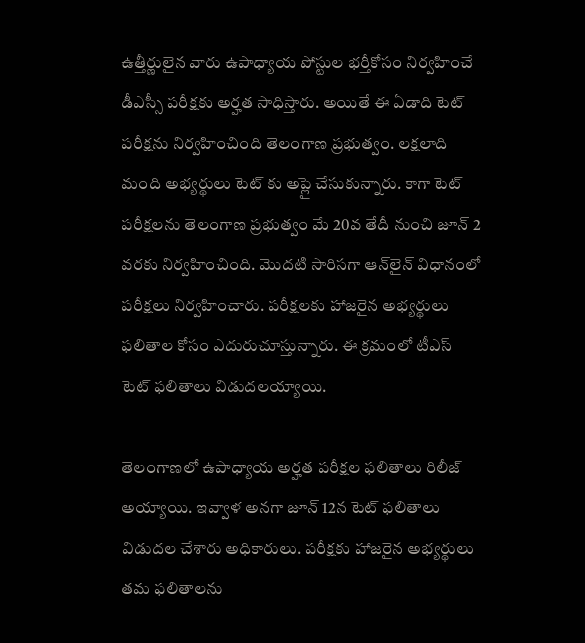ఉత్తీర్ణులైన వారు ఉపాధ్యాయ పోస్టుల భర్తీకోసం నిర్వహించే డీఎస్సీ పరీక్షకు అర్హత సాధిస్తారు. అయితే ఈ ఏడాది టెట్ పరీక్షను నిర్వహించింది తెలంగాణ ప్రభుత్వం. లక్షలాది మంది అభ్యర్థులు టెట్ కు అప్లై చేసుకున్నారు. కాగా టెట్ పరీక్షలను తెలంగాణ ప్రభుత్వం మే 20వ తేదీ నుంచి జూన్ 2 వరకు నిర్వహించింది. మొదటి సారిసగా ఆన్‌లైన్ విధానంలో పరీక్షలు నిర్వహించారు. పరీక్షలకు హాజరైన అభ్యర్థులు ఫలితాల కోసం ఎదురుచూస్తున్నారు. ఈ క్రమంలో టీఎస్ టెట్ ఫలితాలు విడుదలయ్యాయి.

తెలంగాణలో ఉపాధ్యాయ అర్హత పరీక్షల ఫలితాలు రిలీజ్ అయ్యాయి. ఇవ్వాళ అనగా జూన్ 12న టెట్ ఫలితాలు విడుదల చేశారు అధికారులు. పరీక్షకు హాజరైన అభ్యర్థులు తమ ఫలితాలను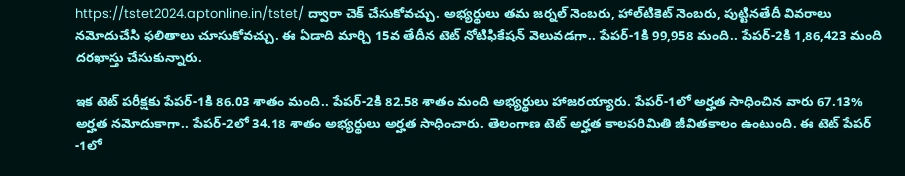https://tstet2024.aptonline.in/tstet/ ద్వారా చెక్‌ చేసుకోవచ్చు. అభ్యర్థులు తమ జర్నల్ నెంబరు, హాల్‌టికెట్ నెంబరు, పుట్టినతేదీ వివరాలు నమోదుచేసి ఫలితాలు చూసుకోవచ్చు. ఈ ఏడాది మార్చి 15వ తేదీన టెట్ నోటిఫికేషన్‌ వెలువడగా.. పేపర్‌-1కి 99,958 మంది.. పేపర్‌-2కి 1,86,423 మంది దరఖాస్తు చేసుకున్నారు.

ఇక టెట్ పరీక్షకు పేపర్‌-1కి 86.03 శాతం మంది.. పేపర్‌-2కి 82.58 శాతం మంది అభ్యర్థులు హాజరయ్యారు. పేపర్-1లో అర్హత సాధించిన వారు 67.13% అర్హత నమోదుకాగా.. పేపర్-2లో 34.18 శాతం అభ్యర్థులు అర్హత సాధించారు. తెలంగాణ టెట్‌ అర్హత కాలపరిమితి జీవితకాలం ఉంటుంది. ఈ టెట్‌ పేపర్ -1లో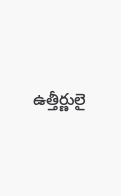ఉత్తీర్ణులై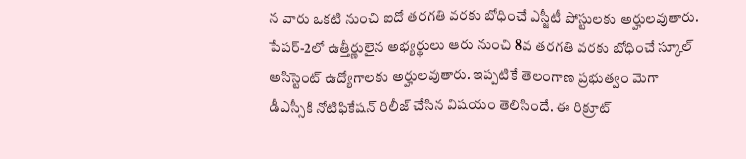న వారు ఒకటి నుంచి ఐదో తరగతి వరకు బోధించే ఎస్జీటీ పోస్టులకు అర్హులవుతారు. పేపర్‌-2లో ఉత్తీర్ణులైన అభ్యర్థులు ఆరు నుంచి 8వ తరగతి వరకు బోధించే స్కూల్ అసిస్టెంట్ ఉద్యోగాలకు అర్హులవుతారు. ఇప్పటికే తెలంగాణ ప్రభుత్వం మెగా డీఎస్సీకి నోటిఫికేషన్ రిలీజ్ చేసిన విషయం తెలిసిందే. ఈ రిక్రూట్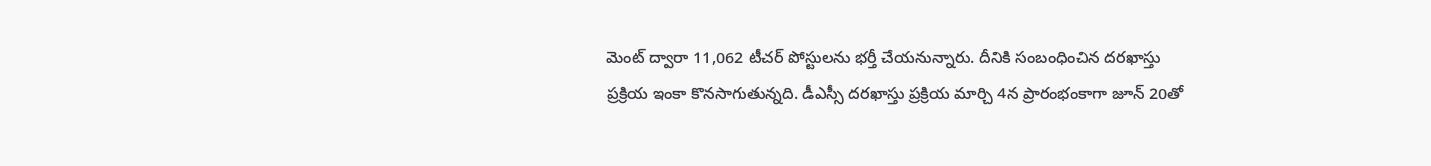మెంట్ ద్వారా 11,062 టీచర్ పోస్టులను భర్తీ చేయనున్నారు. దీనికి సంబంధించిన దరఖాస్తు ప్రక్రియ ఇంకా కొనసాగుతున్నది. డీఎస్సీ దరఖాస్తు ప్రక్రియ మార్చి 4న ప్రారంభంకాగా జూన్ 20తో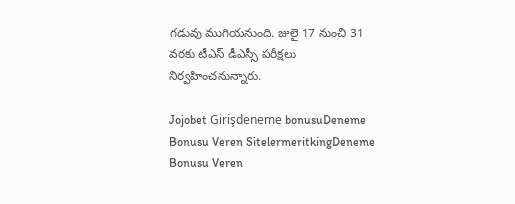గడువు ముగియనుంది. జులై 17 నుంచి 31 వరకు టీఎస్ డీఎస్సీ పరీక్షలు నిర్వహించనున్నారు.

Jojobet Girişdeneme bonusuDeneme Bonusu Veren SitelermeritkingDeneme Bonusu Veren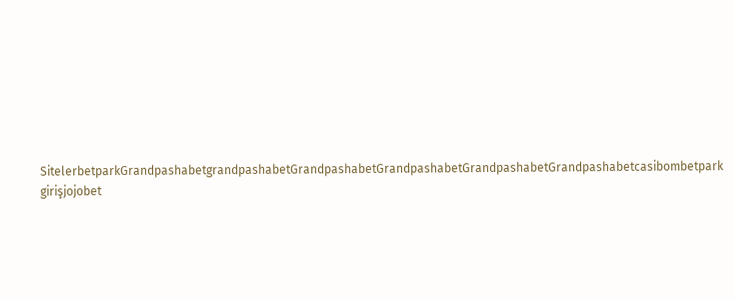SitelerbetparkGrandpashabetgrandpashabetGrandpashabetGrandpashabetGrandpashabetGrandpashabetcasibombetpark girişjojobet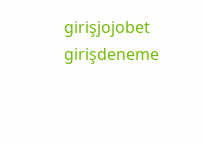girişjojobet girişdeneme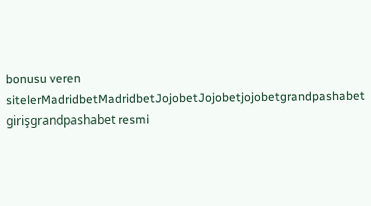bonusu veren sitelerMadridbetMadridbetJojobetJojobetjojobetgrandpashabet girişgrandpashabet resmi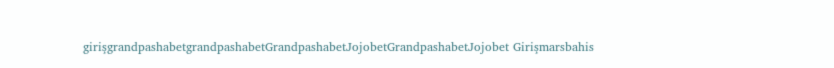girişgrandpashabetgrandpashabetGrandpashabetJojobetGrandpashabetJojobet Girişmarsbahis